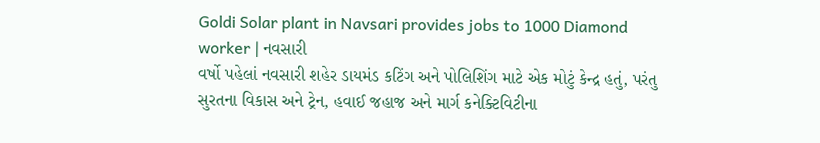Goldi Solar plant in Navsari provides jobs to 1000 Diamond worker | નવસારી
વર્ષો પહેલાં નવસારી શહેર ડાયમંડ કટિંગ અને પોલિશિંગ માટે એક મોટું કેન્દ્ર હતું, પરંતુ સુરતના વિકાસ અને ટ્રેન, હવાઈ જહાજ અને માર્ગ કનેક્ટિવિટીના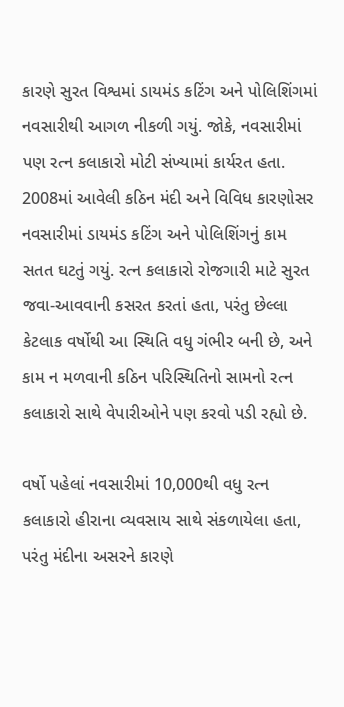કારણે સુરત વિશ્વમાં ડાયમંડ કટિંગ અને પોલિશિંગમાં નવસારીથી આગળ નીકળી ગયું. જોકે, નવસારીમાં પણ રત્ન કલાકારો મોટી સંખ્યામાં કાર્યરત હતા. 2008માં આવેલી કઠિન મંદી અને વિવિધ કારણોસર નવસારીમાં ડાયમંડ કટિંગ અને પોલિશિંગનું કામ સતત ઘટતું ગયું. રત્ન કલાકારો રોજગારી માટે સુરત જવા-આવવાની કસરત કરતાં હતા, પરંતુ છેલ્લા કેટલાક વર્ષોથી આ સ્થિતિ વધુ ગંભીર બની છે, અને કામ ન મળવાની કઠિન પરિસ્થિતિનો સામનો રત્ન કલાકારો સાથે વેપારીઓને પણ કરવો પડી રહ્યો છે.

વર્ષો પહેલાં નવસારીમાં 10,000થી વધુ રત્ન કલાકારો હીરાના વ્યવસાય સાથે સંકળાયેલા હતા, પરંતુ મંદીના અસરને કારણે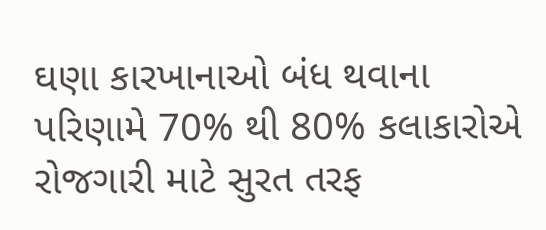ઘણા કારખાનાઓ બંધ થવાના પરિણામે 70% થી 80% કલાકારોએ રોજગારી માટે સુરત તરફ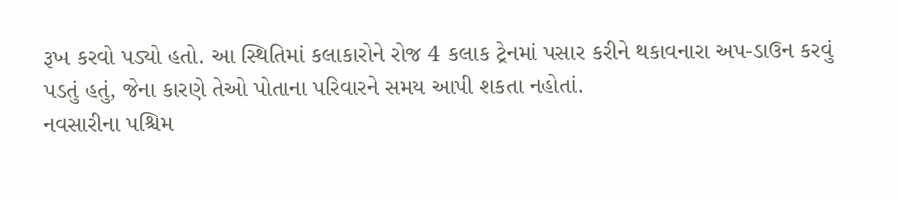રૂખ કરવો પડ્યો હતો. આ સ્થિતિમાં કલાકારોને રોજ 4 કલાક ટ્રેનમાં પસાર કરીને થકાવનારા અપ-ડાઉન કરવું પડતું હતું, જેના કારણે તેઓ પોતાના પરિવારને સમય આપી શકતા નહોતાં.
નવસારીના પશ્ચિમ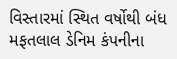વિસ્તારમાં સ્થિત વર્ષોથી બંધ મફતલાલ ડેનિમ કંપનીના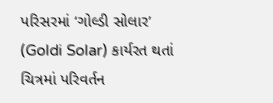પરિસરમાં ‘ગોલ્ડી સોલાર’ (Goldi Solar) કાર્યરત થતાં ચિત્રમાં પરિવર્તન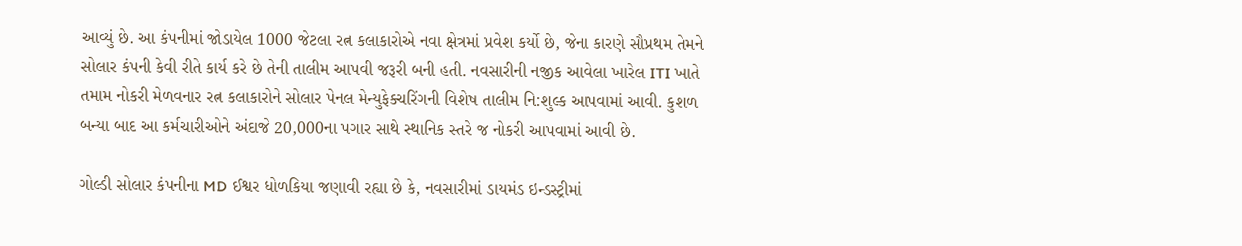આવ્યું છે. આ કંપનીમાં જોડાયેલ 1000 જેટલા રત્ન કલાકારોએ નવા ક્ષેત્રમાં પ્રવેશ કર્યો છે, જેના કારણે સૌપ્રથમ તેમને સોલાર કંપની કેવી રીતે કાર્ય કરે છે તેની તાલીમ આપવી જરૂરી બની હતી. નવસારીની નજીક આવેલા ખારેલ ITI ખાતે તમામ નોકરી મેળવનાર રત્ન કલાકારોને સોલાર પેનલ મેન્યુફેક્ચરિંગની વિશેષ તાલીમ નિ:શુલ્ક આપવામાં આવી. કુશળ બન્યા બાદ આ કર્મચારીઓને અંદાજે 20,000ના પગાર સાથે સ્થાનિક સ્તરે જ નોકરી આપવામાં આવી છે.

ગોલ્ડી સોલાર કંપનીના MD ઈશ્વર ધોળકિયા જણાવી રહ્યા છે કે, નવસારીમાં ડાયમંડ ઇન્ડસ્ટ્રીમાં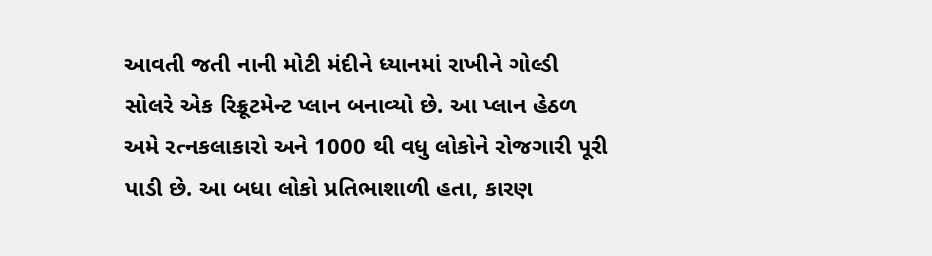આવતી જતી નાની મોટી મંદીને ધ્યાનમાં રાખીને ગોલ્ડી સોલરે એક રિક્રૂટમેન્ટ પ્લાન બનાવ્યો છે. આ પ્લાન હેઠળ અમે રત્નકલાકારો અને 1000 થી વધુ લોકોને રોજગારી પૂરી પાડી છે. આ બધા લોકો પ્રતિભાશાળી હતા, કારણ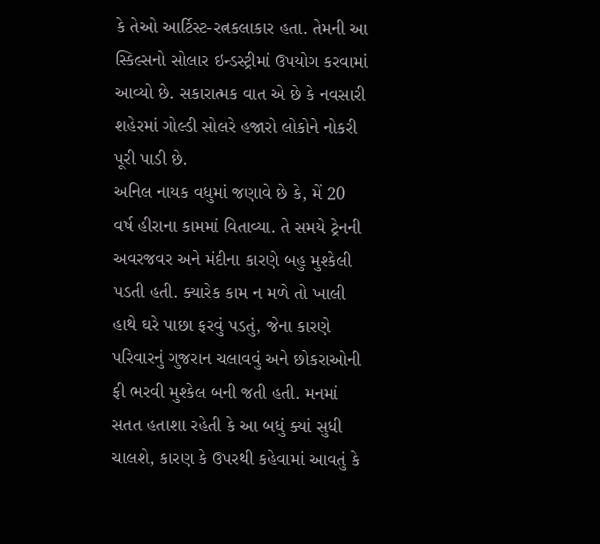કે તેઓ આર્ટિસ્ટ-રત્નકલાકાર હતા. તેમની આ સ્કિલ્સનો સોલાર ઇન્ડસ્ટ્રીમાં ઉપયોગ કરવામાં આવ્યો છે. સકારાત્મક વાત એ છે કે નવસારી શહેરમાં ગોલ્ડી સોલરે હજારો લોકોને નોકરી પૂરી પાડી છે.
અનિલ નાયક વધુમાં જણાવે છે કે, મેં 20 વર્ષ હીરાના કામમાં વિતાવ્યા. તે સમયે ટ્રેનની અવરજવર અને મંદીના કારણે બહુ મુશ્કેલી પડતી હતી. ક્યારેક કામ ન મળે તો ખાલી હાથે ઘરે પાછા ફરવું પડતું, જેના કારણે પરિવારનું ગુજરાન ચલાવવું અને છોકરાઓની ફી ભરવી મુશ્કેલ બની જતી હતી. મનમાં સતત હતાશા રહેતી કે આ બધું ક્યાં સુધી ચાલશે, કારણ કે ઉપરથી કહેવામાં આવતું કે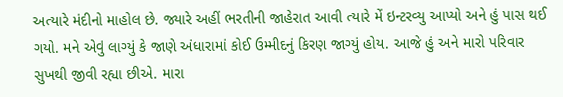અત્યારે મંદીનો માહોલ છે. જ્યારે અહીં ભરતીની જાહેરાત આવી ત્યારે મેં ઇન્ટરવ્યુ આપ્યો અને હું પાસ થઈ ગયો. મને એવું લાગ્યું કે જાણે અંધારામાં કોઈ ઉમ્મીદનું કિરણ જાગ્યું હોય. આજે હું અને મારો પરિવાર સુખથી જીવી રહ્યા છીએ. મારા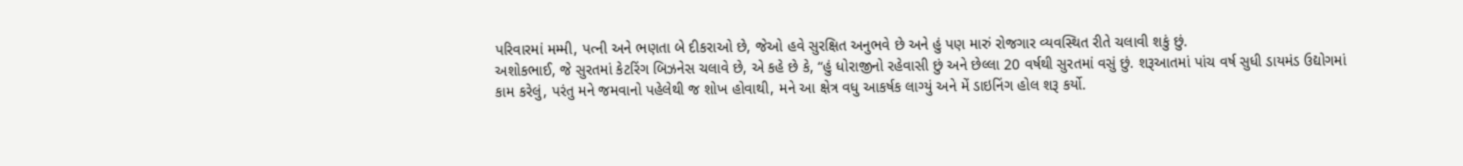પરિવારમાં મમ્મી, પત્ની અને ભણતા બે દીકરાઓ છે, જેઓ હવે સુરક્ષિત અનુભવે છે અને હું પણ મારું રોજગાર વ્યવસ્થિત રીતે ચલાવી શકું છું.
અશોકભાઈ, જે સુરતમાં કેટરિંગ બિઝનેસ ચલાવે છે, એ કહે છે કે, “હું ધોરાજીનો રહેવાસી છું અને છેલ્લા 20 વર્ષથી સુરતમાં વસું છું. શરૂઆતમાં પાંચ વર્ષ સુધી ડાયમંડ ઉદ્યોગમાં કામ કરેલું, પરંતુ મને જમવાનો પહેલેથી જ શોખ હોવાથી, મને આ ક્ષેત્ર વધુ આકર્ષક લાગ્યું અને મેં ડાઇનિંગ હોલ શરૂ કર્યો.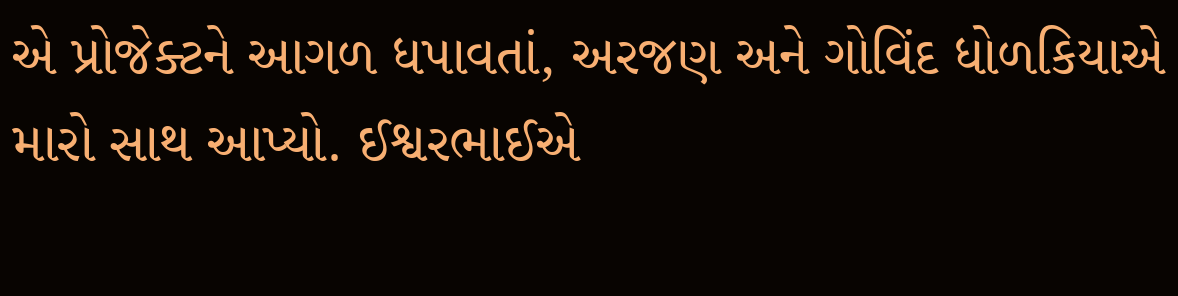એ પ્રોજેક્ટને આગળ ધપાવતાં, અરજણ અને ગોવિંદ ધોળકિયાએ મારો સાથ આપ્યો. ઈશ્વરભાઈએ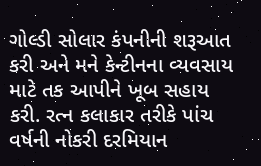ગોલ્ડી સોલાર કંપનીની શરૂઆત કરી અને મને કેન્ટીનના વ્યવસાય માટે તક આપીને ખૂબ સહાય કરી. રત્ન કલાકાર તરીકે પાંચ વર્ષની નોકરી દરમિયાન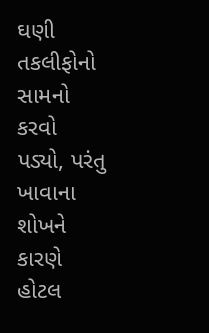ઘણી તકલીફોનો સામનો કરવો પડ્યો, પરંતુ ખાવાના શોખને કારણે હોટલ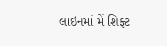લાઇનમાં મેં શિફ્ટ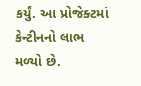કર્યું. આ પ્રોજેક્ટમાં કેન્ટીનનો લાભ મળ્યો છે.